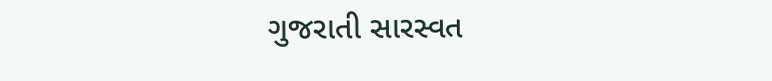ગુજરાતી સારસ્વત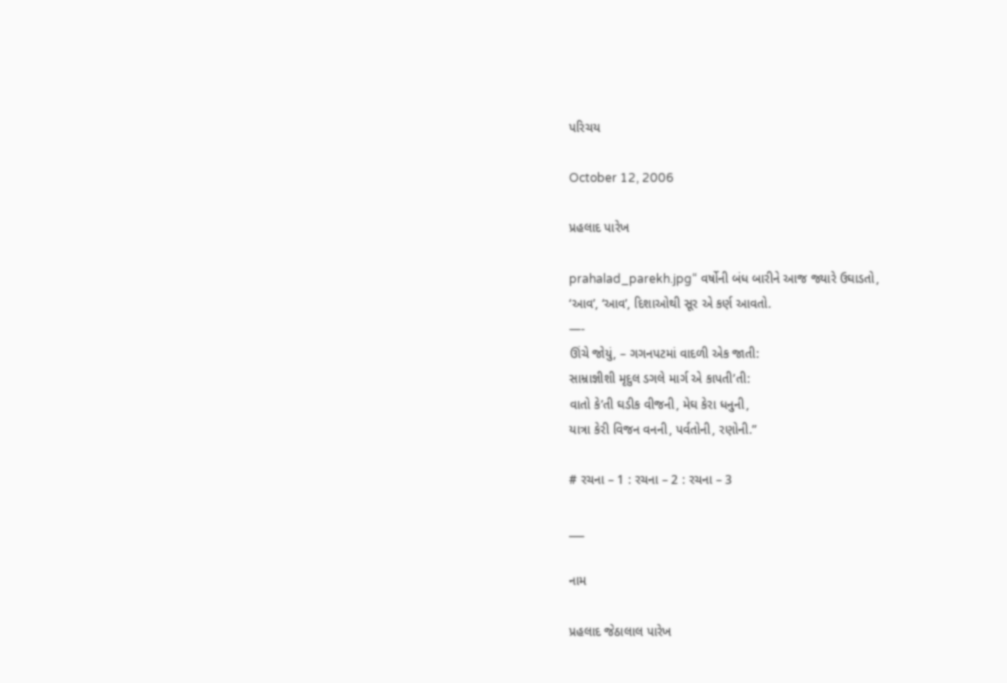પરિચય

October 12, 2006

પ્રહલાદ પારેખ

prahalad_parekh.jpg“ વર્ષોની બંધ બારીને આજ જ્યારે ઉઘાડતો,
‘આવ’, ‘આવ’, દિશાઓથી સૂર એ કર્ણ આવતો.
—-
ઊંચે જોયું, – ગગનપટમાં વાદળી એક જાતી:
સામ્રાજ્ઞીશી મૃદુલ ડગલે માર્ગ એ કાપતી’તી:
વાતો કે’તી ઘડીક વીજની, મેઘ કેરા ધનુની,
યાત્રા કેરી વિજન વનની, પર્વતોની, રણોની.”

# રચના – 1 : રચના – 2 : રચના – 3

___

નામ

પ્રહલાદ જેઠાલાલ પારેખ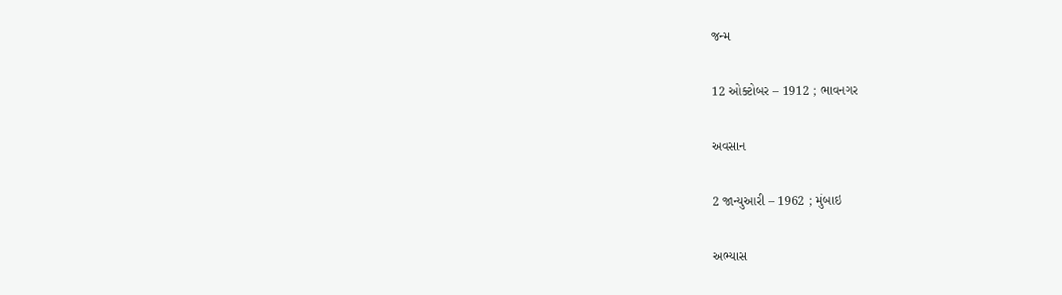જન્મ

12 ઓક્ટોબર – 1912 ; ભાવનગર

અવસાન

2 જાન્યુઆરી – 1962 ; મુંબાઇ

અભ્યાસ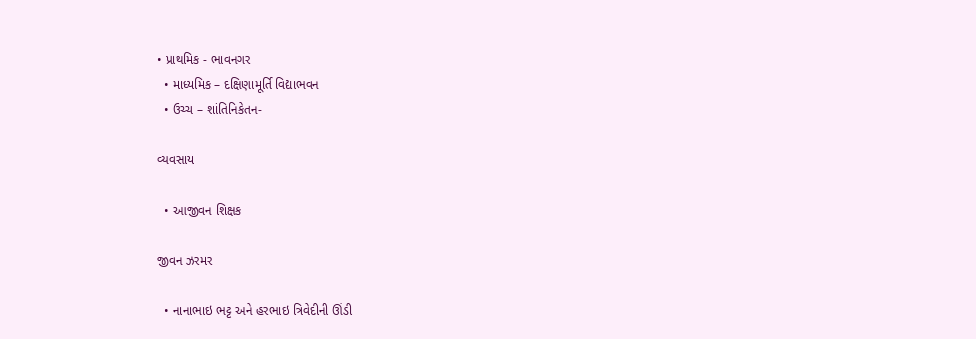• પ્રાથમિક - ભાવનગર
  • માધ્યમિક – દક્ષિણામૂર્તિ વિદ્યાભવન
  • ઉચ્ચ – શાંતિનિકેતન-

વ્યવસાય

  • આજીવન શિક્ષક

જીવન ઝરમર

  • નાનાભાઇ ભટ્ટ અને હરભાઇ ત્રિવેદીની ઊંડી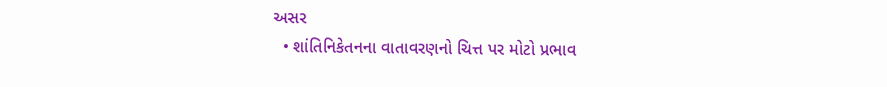અસર
  • શાંતિનિકેતનના વાતાવરણનો ચિત્ત પર મોટો પ્રભાવ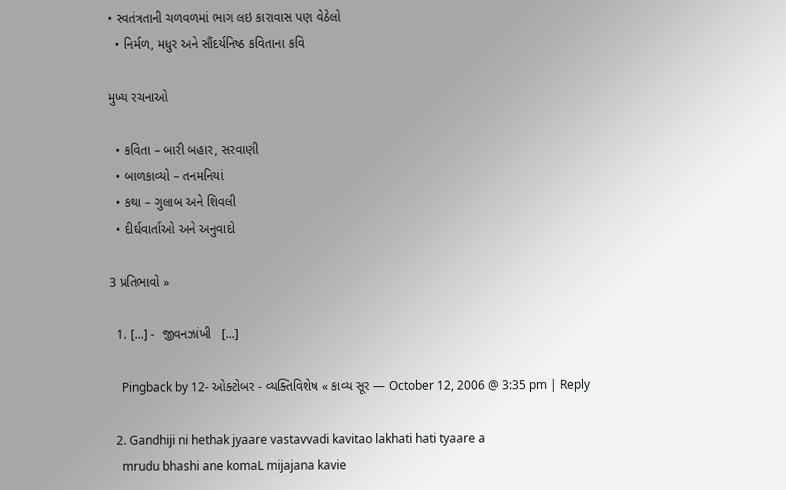• સ્વતંત્રતાની ચળવળમાં ભાગ લઇ કારાવાસ પણ વેઠેલો
  • નિર્મળ, મધુર અને સૌંદર્યનિષ્ઠ કવિતાના કવિ

મુખ્ય રચનાઓ

  • કવિતા – બારી બહાર, સરવાણી
  • બાળકાવ્યો – તનમનિયાં
  • કથા – ગુલાબ અને શિવલી
  • દીર્ઘવાર્તાઓ અને અનુવાદો

3 પ્રતિભાવો »

  1. [...] -  જીવનઝાંખી   [...]

    Pingback by 12- ઓક્ટોબર - વ્યક્તિવિશેષ « કાવ્ય સૂર — October 12, 2006 @ 3:35 pm | Reply

  2. Gandhiji ni hethak jyaare vastavvadi kavitao lakhati hati tyaare a
    mrudu bhashi ane komaL mijajana kavie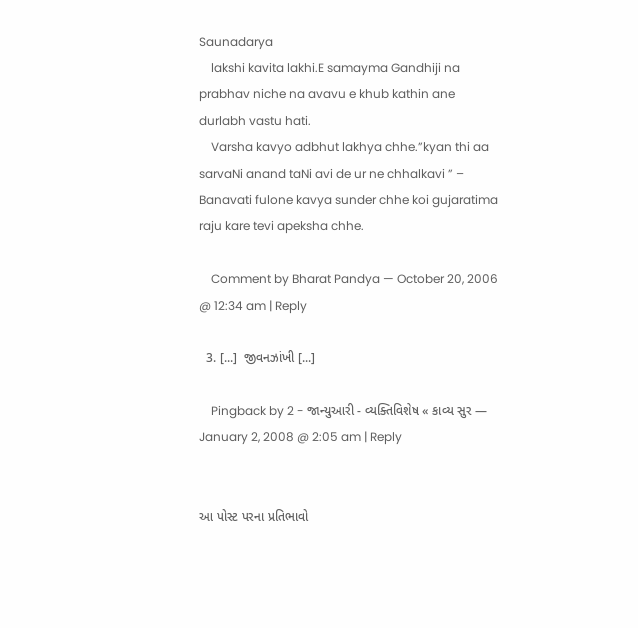Saunadarya
    lakshi kavita lakhi.E samayma Gandhiji na prabhav niche na avavu e khub kathin ane durlabh vastu hati.
    Varsha kavyo adbhut lakhya chhe.”kyan thi aa sarvaNi anand taNi avi de ur ne chhalkavi ” – Banavati fulone kavya sunder chhe koi gujaratima raju kare tevi apeksha chhe.

    Comment by Bharat Pandya — October 20, 2006 @ 12:34 am | Reply

  3. [...]  જીવનઝાંખી [...]

    Pingback by 2 - જાન્યુઆરી - વ્યક્તિવિશેષ « કાવ્ય સુર — January 2, 2008 @ 2:05 am | Reply


આ પોસ્ટ પરના પ્રતિભાવો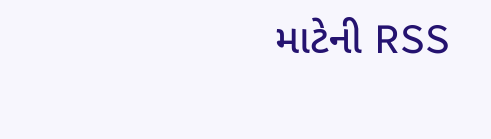માટેની RSS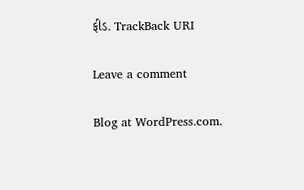ફીડ. TrackBack URI

Leave a comment

Blog at WordPress.com.